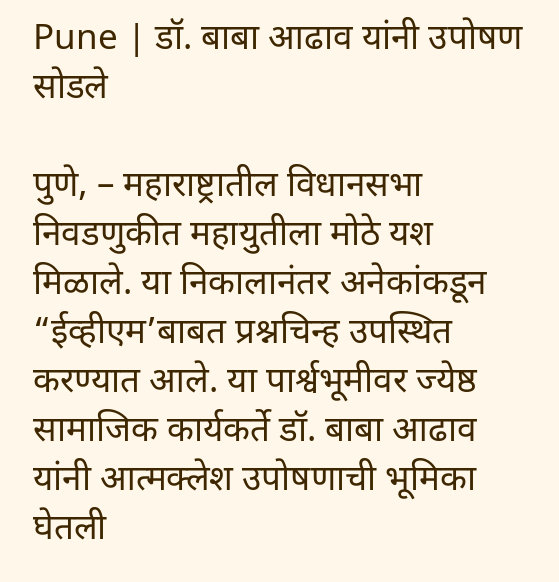Pune | डॉ. बाबा आढाव यांनी उपोषण सोडले

पुणे, – महाराष्ट्रातील विधानसभा निवडणुकीत महायुतीला मोठे यश मिळाले. या निकालानंतर अनेकांकडून “ईव्हीएम’बाबत प्रश्नचिन्ह उपस्थित करण्यात आले. या पार्श्वभूमीवर ज्येष्ठ सामाजिक कार्यकर्ते डॉ. बाबा आढाव यांनी आत्मक्लेश उपोषणाची भूमिका घेतली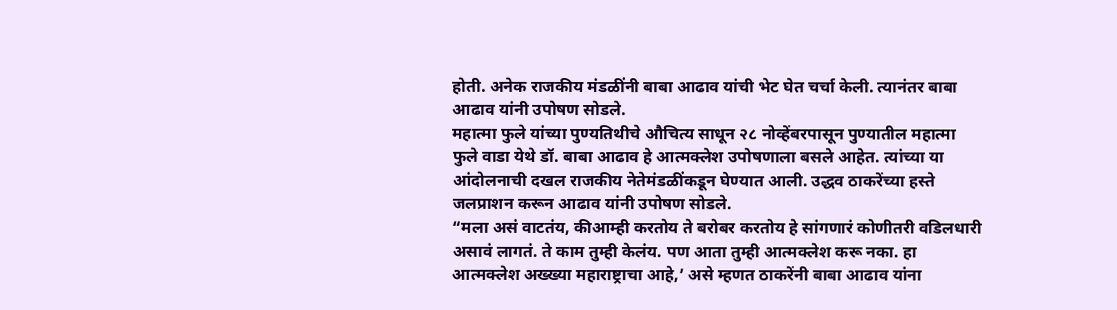होती. अनेक राजकीय मंडळींनी बाबा आढाव यांची भेट घेत चर्चा केली. त्यानंतर बाबा आढाव यांनी उपोषण सोडले.
महात्मा फुले यांच्या पुण्यतिथीचे औचित्य साधून २८ नोव्हेंबरपासून पुण्यातील महात्मा फुले वाडा येथे डॉ. बाबा आढाव हे आत्मक्लेश उपोषणाला बसले आहेत. त्यांच्या या आंदोलनाची दखल राजकीय नेतेमंडळींकडून घेण्यात आली. उद्धव ठाकरेंच्या हस्ते जलप्राशन करून आढाव यांनी उपोषण सोडले.
“मला असं वाटतंय, कीआम्ही करतोय ते बरोबर करतोय हे सांगणारं कोणीतरी वडिलधारी असावं लागतं. ते काम तुम्ही केलंय. पण आता तुम्ही आत्मक्लेश करू नका. हा आत्मक्लेश अख्ख्या महाराष्ट्राचा आहे,’ असे म्हणत ठाकरेंनी बाबा आढाव यांना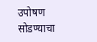उपोषण सोडण्याचा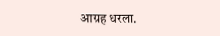आग्रह धरला.